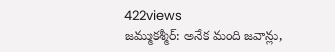422views
జమ్ముకశ్మీర్: అనేక మంది జవాన్లు,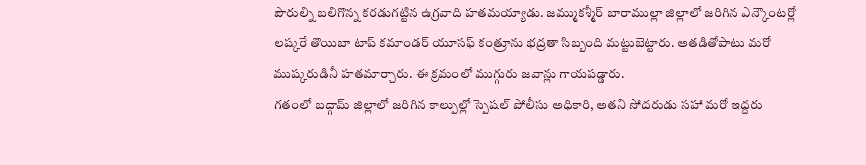పౌరుల్ని బలిగొన్న కరడుగట్టిన ఉగ్రవాది హతమయ్యాడు. జమ్ముకశ్మీర్ బారాముల్లా జిల్లాలో జరిగిన ఎన్కౌంటర్లో లష్కరే తొయిబా టాప్ కమాండర్ యూసఫ్ కంత్రూను భద్రతా సిబ్బంది మట్టుబెట్టారు. అతడితోపాటు మరో ముష్కరుడినీ హతమార్చారు. ఈ క్రమంలో ముగ్గురు జవాన్లు గాయపడ్డారు.
గతంలో బద్గామ్ జిల్లాలో జరిగిన కాల్పుల్లో స్పెషల్ పోలీసు అధికారి, అతని సోదరుడు సహా మరో ఇద్దరు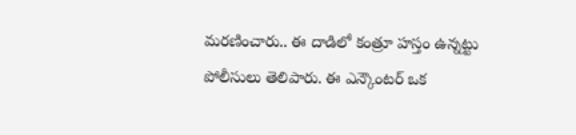మరణించారు.. ఈ దాడిలో కంత్రూ హస్తం ఉన్నట్టు పోలీసులు తెలిపారు. ఈ ఎన్కౌంటర్ ఒక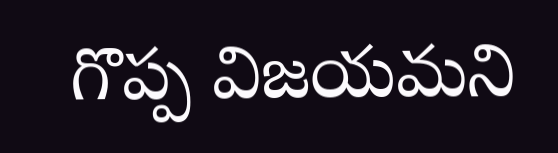గొప్ప విజయమని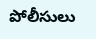పోలీసులు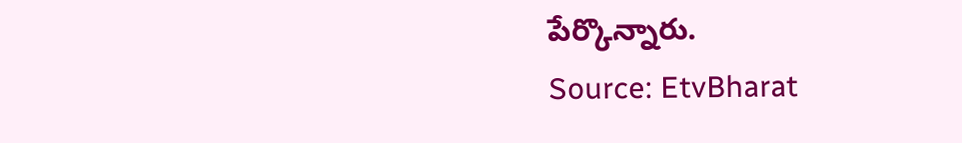పేర్కొన్నారు.
Source: EtvBharat